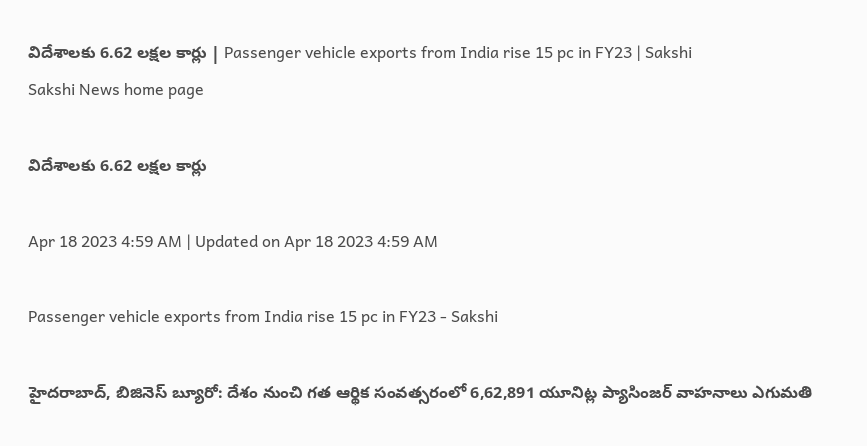విదేశాలకు 6.62 లక్షల కార్లు | Passenger vehicle exports from India rise 15 pc in FY23 | Sakshi
Sakshi News home page

విదేశాలకు 6.62 లక్షల కార్లు

Apr 18 2023 4:59 AM | Updated on Apr 18 2023 4:59 AM

Passenger vehicle exports from India rise 15 pc in FY23 - Sakshi

హైదరాబాద్, బిజినెస్‌ బ్యూరో: దేశం నుంచి గత ఆర్థిక సంవత్సరంలో 6,62,891 యూనిట్ల ప్యాసింజర్‌ వాహనాలు ఎగుమతి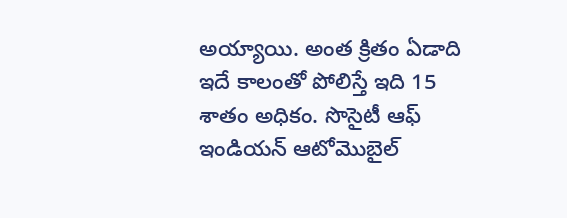అయ్యాయి. అంత క్రితం ఏడాది ఇదే కాలంతో పోలిస్తే ఇది 15 శాతం అధికం. సొసైటీ ఆఫ్‌ ఇండియన్‌ ఆటోమొబైల్‌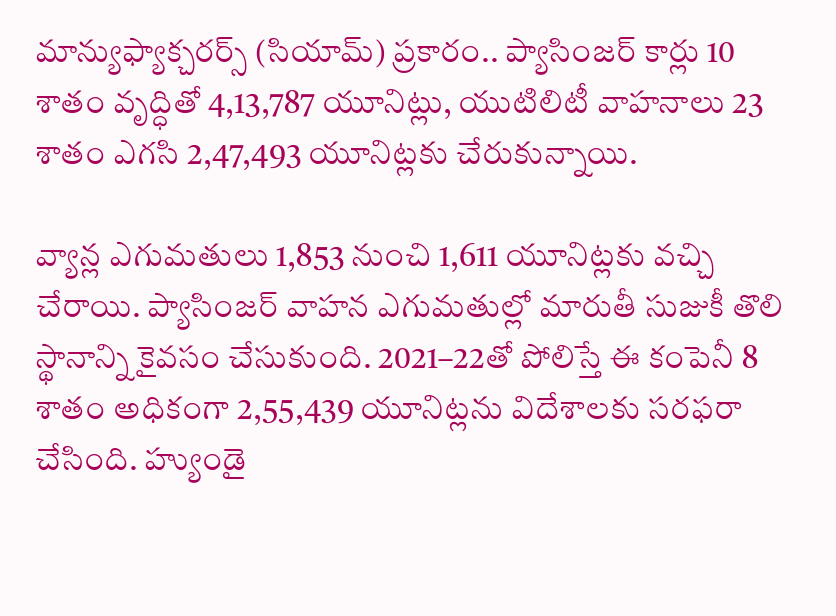మాన్యుఫ్యాక్చరర్స్‌ (సియామ్‌) ప్రకారం.. ప్యాసింజర్‌ కార్లు 10 శాతం వృద్ధితో 4,13,787 యూనిట్లు, యుటిలిటీ వాహనాలు 23 శాతం ఎగసి 2,47,493 యూనిట్లకు చేరుకున్నాయి.

వ్యాన్ల ఎగుమతులు 1,853 నుంచి 1,611 యూనిట్లకు వచ్చి చేరాయి. ప్యాసింజర్‌ వాహన ఎగుమతుల్లో మారుతీ సుజుకీ తొలి స్థానాన్ని కైవసం చేసుకుంది. 2021–22తో పోలిస్తే ఈ కంపెనీ 8 శాతం అధికంగా 2,55,439 యూనిట్లను విదేశాలకు సరఫరా చేసింది. హ్యుండై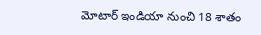మోటార్‌ ఇండియా నుంచి 18 శాతం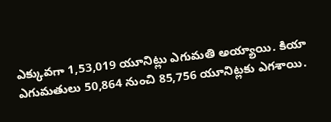ఎక్కువగా 1,53,019 యూనిట్లు ఎగుమతి అయ్యాయి. కియా ఎగుమతులు 50,864 నుంచి 85,756 యూనిట్లకు ఎగశాయి.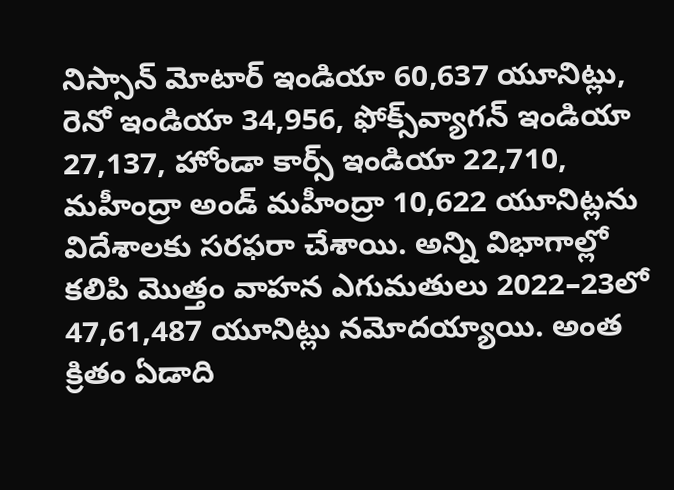నిస్సాన్‌ మోటార్‌ ఇండియా 60,637 యూనిట్లు, రెనో ఇండియా 34,956, ఫోక్స్‌వ్యాగన్‌ ఇండియా 27,137, హోండా కార్స్‌ ఇండియా 22,710, మహీంద్రా అండ్‌ మహీంద్రా 10,622 యూనిట్లను విదేశాలకు సరఫరా చేశాయి. అన్ని విభాగాల్లో కలిపి మొత్తం వాహన ఎగుమతులు 2022–23లో 47,61,487 యూనిట్లు నమోదయ్యాయి. అంత క్రితం ఏడాది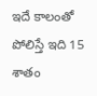ఇదే కాలంతో పోలిస్తే ఇది 15 శాతం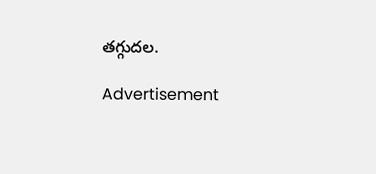తగ్గుదల.

Advertisement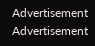Advertisement
Advertisement